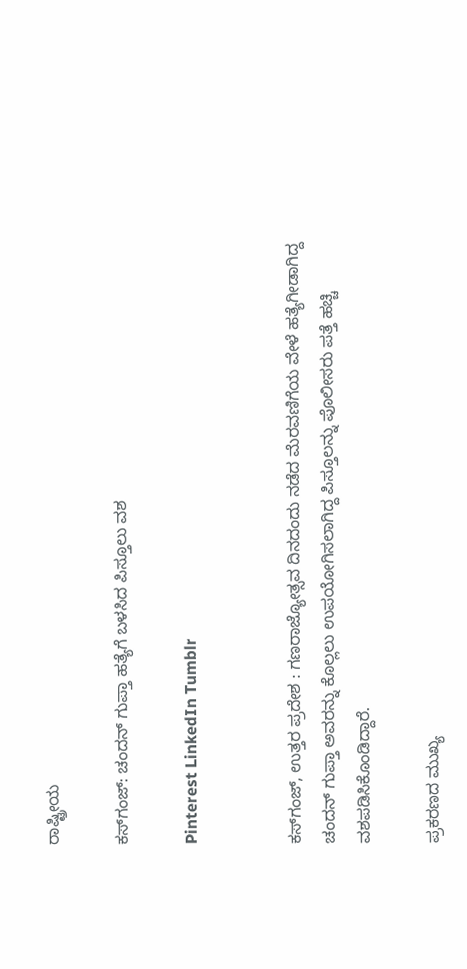ರಾಷ್ಟ್ರೀಯ

ಕಸ್‌ಗಂಜ್‌: ಚಂದನ್‌ ಗುಪ್ತಾ ಹತ್ಯೆಗೆ ಬಳಸಿದ ಪಿಸ್ತೂಲು ವಶ

Pinterest LinkedIn Tumblr


ಕಸ್‌ಗಂಜ್‌, ಉತ್ತರ ಪ್ರದೇಶ : ಗಣರಾಜ್ಯೋತ್ಸವ ದಿನದಂದು ನಡೆದ ಮೆರವಣಿಗೆಯ ವೇಳೆ ಹತ್ಯೆಗೀಡಾಗಿದ್ದ ಚಂದನ್‌ ಗುಪ್ತಾ ಅವರನ್ನು ಕೊಲ್ಲಲು ಉಪಯೋಗಿಸಲಾಗಿದ್ದ ಪಿಸ್ತೂಲನ್ನು ಪೊಲೀಸರು ಪತ್ತೆ ಹಚ್ಚಿ ವಶಪಡಿಸಿಕೊಂಡಿದ್ದಾರೆ.

ಪ್ರಕರಣದ ಮುಖ್ಯ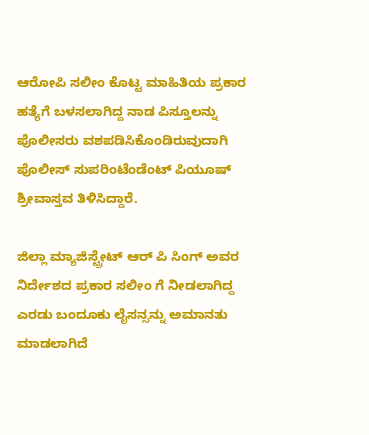ಆರೋಪಿ ಸಲೀಂ ಕೊಟ್ಟ ಮಾಹಿತಿಯ ಪ್ರಕಾರ ಹತ್ಯೆಗೆ ಬಳಸಲಾಗಿದ್ದ ನಾಡ ಪಿಸ್ತೂಲನ್ನು ಪೊಲೀಸರು ವಶಪಡಿಸಿಕೊಂಡಿರುವುದಾಗಿ ಪೊಲೀಸ್‌ ಸುಪರಿಂಟೆಂಡೆಂಟ್‌ ಪಿಯೂಷ್‌ ಶ್ರೀವಾಸ್ತವ ತಿಳಿಸಿದ್ದಾರೆ.

ಜಿಲ್ಲಾ ಮ್ಯಾಜಿಸ್ಟ್ರೇಟ್‌ ಆರ್‌ ಪಿ ಸಿಂಗ್‌ ಅವರ ನಿರ್ದೇಶದ ಪ್ರಕಾರ ಸಲೀಂ ಗೆ ನೀಡಲಾಗಿದ್ದ ಎರಡು ಬಂದೂಕು ಲೈಸನ್ಸನ್ನು ಅಮಾನತು ಮಾಡಲಾಗಿದೆ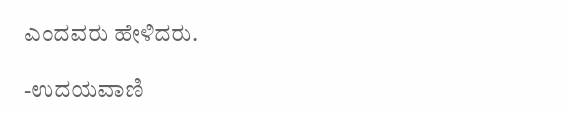ಎಂದವರು ಹೇಳಿದರು.

-ಉದಯವಾಣಿ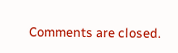Comments are closed.